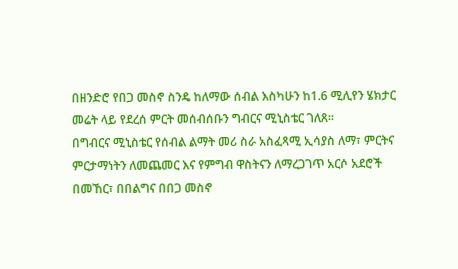በዘንድሮ የበጋ መስኖ ስንዴ ከለማው ሰብል እስካሁን ከ1.6 ሚሊየን ሄክታር መሬት ላይ የደረሰ ምርት መሰብሰቡን ግብርና ሚኒስቴር ገለጸ፡፡
በግብርና ሚኒስቴር የሰብል ልማት መሪ ስራ አስፈጻሚ ኢሳያስ ለማ፣ ምርትና ምርታማነትን ለመጨመር እና የምግብ ዋስትናን ለማረጋገጥ አርሶ አደሮች በመኸር፣ በበልግና በበጋ መስኖ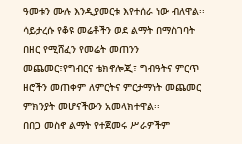ዓመቱን ሙሉ እንዲያመርቱ እየተሰራ ነው ብለዋል፡፡
ሳይታረሱ የቆዩ መሬቶችን ወደ ልማት በማስገባት በዘር የሚሸፈን የመሬት መጠንን መጨመር፣የግብርና ቴክኖሎጂ፣ ግብዓትና ምርጥ ዘሮችን መጠቀም ለምርትና ምርታማነት መጨመር ምክንያት መሆናችውን አመላክተዋል፡፡
በበጋ መስኖ ልማት የተጀመሩ ሥራዎችም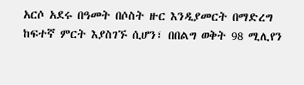አርሶ አደሩ በዓመት በሶስት ዙር እንዲያመርት በማድረግ ከፍተኛ ምርት እያስገኙ ሲሆን፣ በበልግ ወቅት 98 ሚሊየን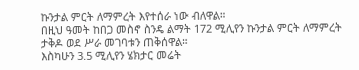ኩንታል ምርት ለማምረት እየተሰራ ነው ብለዋል።
በዚህ ዓመት ከበጋ መስኖ ስንዴ ልማት 172 ሚሊየን ኩንታል ምርት ለማምረት ታቅዶ ወደ ሥራ መገባቱን ጠቅሰዋል።
እስካሁን 3.5 ሚሊየን ሄክታር መሬት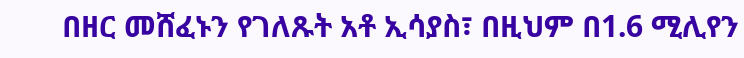በዘር መሸፈኑን የገለጹት አቶ ኢሳያስ፣ በዚህም በ1.6 ሚሊየን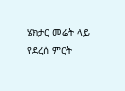ሄክታር መሬት ላይ የደረሰ ምርት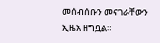መሰብሰቡን መናገራቸውን ኢዜአ ዘግቧል።